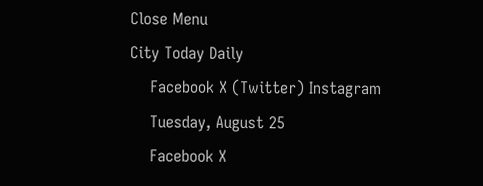Close Menu
City Today Daily
    Facebook X (Twitter) Instagram
    Tuesday, August 25
    Facebook X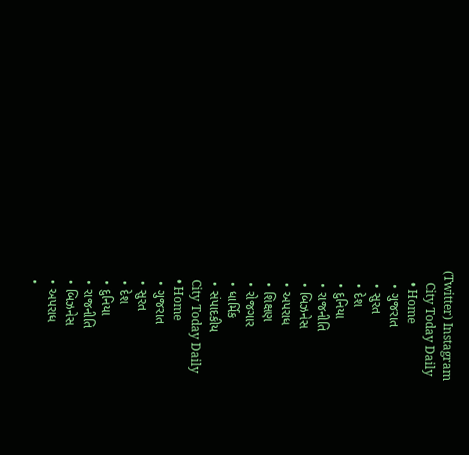(Twitter) Instagram
    City Today Daily
    • Home
    • ગુજરાત
    • સુરત
    • દેશ
    • દુનિયા
    • રાજનીતિ
    • બિઝનેસ
    • અપરાધ
    • શિક્ષણ
    • રોજગાર
    • ધાર્મિક
    • સંપાદકીય
    City Today Daily
    • Home
    • ગુજરાત
    • સુરત
    • દેશ
    • દુનિયા
    • રાજનીતિ
    • બિઝનેસ
    • અપરાધ
    •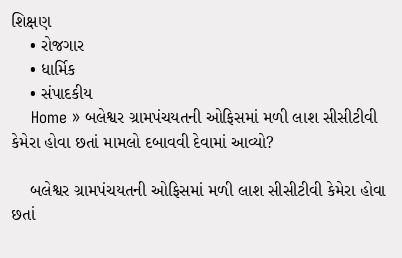શિક્ષણ
    • રોજગાર
    • ધાર્મિક
    • સંપાદકીય
    Home » બલેશ્વર ગ્રામપંચયતની ઓફિસમાં મળી લાશ સીસીટીવી કેમેરા હોવા છતાં મામલો દબાવવી દેવામાં આવ્યો?

    બલેશ્વર ગ્રામપંચયતની ઓફિસમાં મળી લાશ સીસીટીવી કેમેરા હોવા છતાં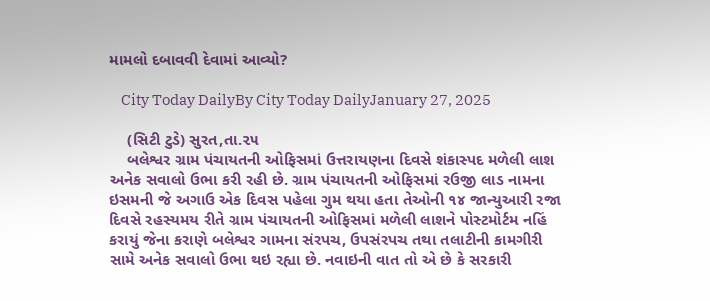મામલો દબાવવી દેવામાં આવ્યો?

    City Today DailyBy City Today DailyJanuary 27, 2025

    (સિટી ટુડે) સુરત,તા.૨૫
    બલેશ્વર ગ્રામ પંચાયતની ઓફિસમાં ઉત્તરાયણના દિવસે શંકાસ્પદ મળેલી લાશ અનેક સવાલો ઉભા કરી રહી છે. ગ્રામ પંચાયતની ઓફિસમાં રઉજી લાડ નામના ઇસમની જે અગાઉ એક દિવસ પહેલા ગુમ થયા હતા તેઓની ૧૪ જાન્યુઆરી રજા દિવસે રહસ્યમય રીતે ગ્રામ પંચાયતની ઓફિસમાં મળેલી લાશને પોસ્ટમોર્ટમ નહિં કરાયું જેના કરાણે બલેશ્વર ગામના સંરપચ, ઉપસંરપચ તથા તલાટીની કામગીરી સામે અનેક સવાલો ઉભા થઇ રહ્યા છે. નવાઇની વાત તો એ છે કે સરકારી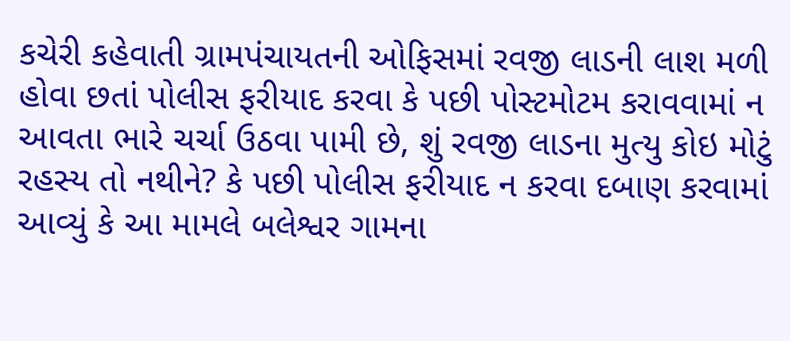કચેરી કહેવાતી ગ્રામપંચાયતની ઓફિસમાં રવજી લાડની લાશ મળી હોવા છતાં પોલીસ ફરીયાદ કરવા કે પછી પોસ્ટમોટમ કરાવવામાં ન આવતા ભારે ચર્ચા ઉઠવા પામી છે, શું રવજી લાડના મુત્યુ કોઇ મોટું રહસ્ય તો નથીને? કે પછી પોલીસ ફરીયાદ ન કરવા દબાણ કરવામાં આવ્યું કે આ મામલે બલેશ્વર ગામના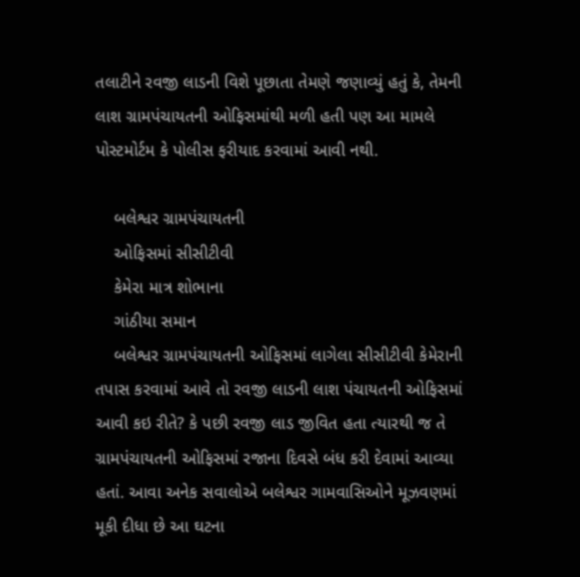તલાટીને રવજી લાડની વિશે પૂછાતા તેમણે જણાવ્યું હતું કે, તેમની લાશ ગ્રામપંચાયતની ઓફિસમાંથી મળી હતી પણ આ મામલે પોસ્ટમોર્ટમ કે પોલીસ ફરીયાદ કરવામાં આવી નથી.

    બલેશ્વર ગ્રામપંચાયતની
    ઓફિસમાં સીસીટીવી
    કેમેરા માત્ર શોભાના
    ગાંઠીયા સમાન
    બલેશ્વર ગ્રામપંચાયતની ઓફિસમાં લાગેલા સીસીટીવી કેમેરાની તપાસ કરવામાં આવે તો રવજી લાડની લાશ પંચાયતની ઓફિસમાં આવી કઇ રીતે? કે પછી રવજી લાડ જીવિત હતા ત્યારથી જ તે ગ્રામપંચાયતની ઓફિસમાં રજાના દિવસે બંધ કરી દેવામાં આવ્યા હતાં. આવા અનેક સવાલોએ બલેશ્વર ગામવાસિઓને મૂઝવણમાં મૂકી દીધા છે આ ઘટના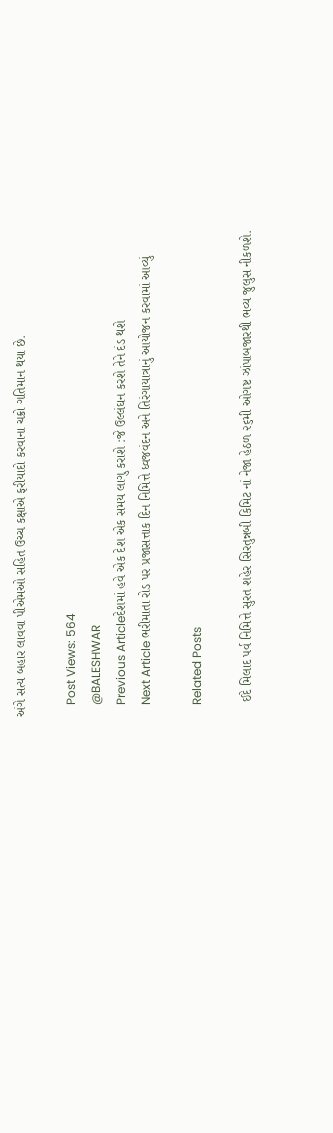અંગે સત્ય બહાર લાવવા પીએમઓ સહિત ઉચ્ચ કક્ષાએ ફરીયાદો કરવાના ચક્રો ગતિમાન થયા છે.

    Post Views: 564
    @BALESHWAR
    Previous Articleદેશમાં હવે એક દેશ એક સમય લાગુ કરાશે :જે ઉલ્લંઘન કરશે તેને દંડ થશે
    Next Article ભરીમાતા રોડ પર પ્રજાસત્તાક દિન નિમિત્તે ધ્વજવંદન અને તિરંગાયાત્રાનું આયોજન કરવામાં આવ્યું

    Related Posts

    ઈદે મિલાદ પર્વ નિમિત્તે સુરત શહેર સિરતુન્નબી કિમિટ નાં નેજા હેઠળ ૨૬મી ઓગષ્ટ ઝાંપાબજારથી ભવ્ય જુલુસ નીકળશે.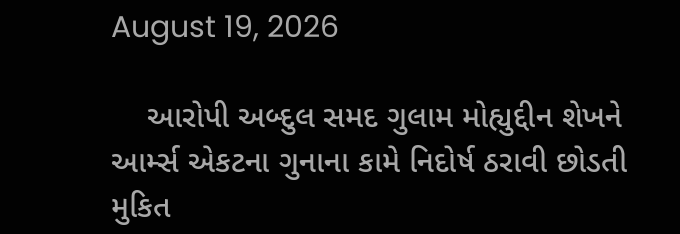August 19, 2026

    આરોપી અબ્દુલ સમદ ગુલામ મોહ્યુદ્દીન શેખને આર્મ્સ એકટના ગુનાના કામે નિદોર્ષ ઠરાવી છોડતી મુકિત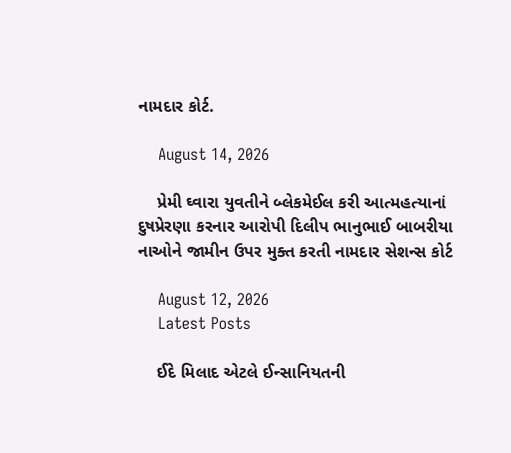નામદાર કોર્ટ.

    August 14, 2026

    પ્રેમી ઘ્વારા યુવતીને બ્લેકમેઈલ કરી આત્મહત્યાનાં દુષપ્રેરણા કરનાર આરોપી દિલીપ ભાનુભાઈ બાબરીયા નાઓને જામીન ઉપર મુક્ત કરતી નામદાર સેશન્સ કોર્ટ

    August 12, 2026
    Latest Posts

    ઈદે મિલાદ એટલે ઈન્સાનિયતની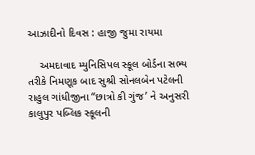આઝાદીનો દિવસ : હાજી જુમા રાયમા

    અમદાવાદ મ્યુનિસિપલ સ્કૂલ બોર્ડના સભ્ય તરીકે નિમણૂક બાદ સુશ્રી સોનલબેન પટેલની રાહુલ ગાંધીજીના “છાત્રો કી ગુંજ’ ને અનુસરી કાલુપુર પબ્લિક સ્કૂલની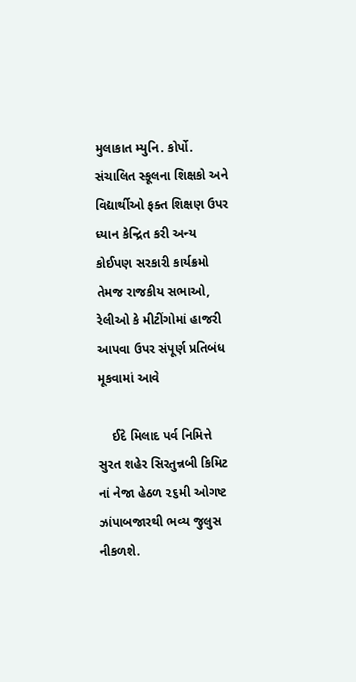મુલાકાત મ્યુનિ. કોર્પો. સંચાલિત સ્કૂલના શિક્ષકો અને વિદ્યાર્થીઓ ફક્ત શિક્ષણ ઉપર ધ્યાન કેન્દ્રિત કરી અન્ય કોઈપણ સરકારી કાર્યક્રમો તેમજ રાજકીય સભાઓ, રેલીઓ કે મીટીંગોમાં હાજરી આપવા ઉપર સંપૂર્ણ પ્રતિબંધ મૂકવામાં આવે

    ઈદે મિલાદ પર્વ નિમિત્તે સુરત શહેર સિરતુન્નબી કિમિટ નાં નેજા હેઠળ ૨૬મી ઓગષ્ટ ઝાંપાબજારથી ભવ્ય જુલુસ નીકળશે.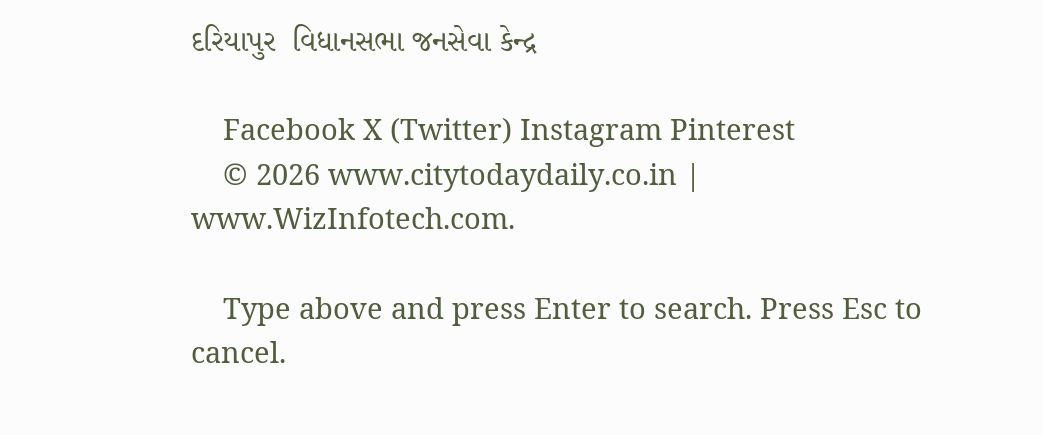દરિયાપુર  વિધાનસભા જનસેવા કેન્દ્ર

    Facebook X (Twitter) Instagram Pinterest
    © 2026 www.citytodaydaily.co.in | www.WizInfotech.com.

    Type above and press Enter to search. Press Esc to cancel.